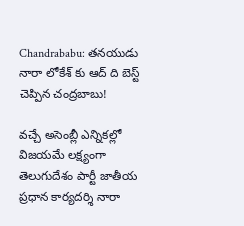Chandrababu: తనయుడు నారా లోకేశ్ కు ఆద్ ది బెస్ట్ చెప్పిన చంద్రబాబు!

వచ్చే అసెంబ్లీ ఎన్నికల్లో విజయమే లక్ష్యంగా తెలుగుదేశం పార్టీ జాతీయ ప్రధాన కార్యదర్శి నారా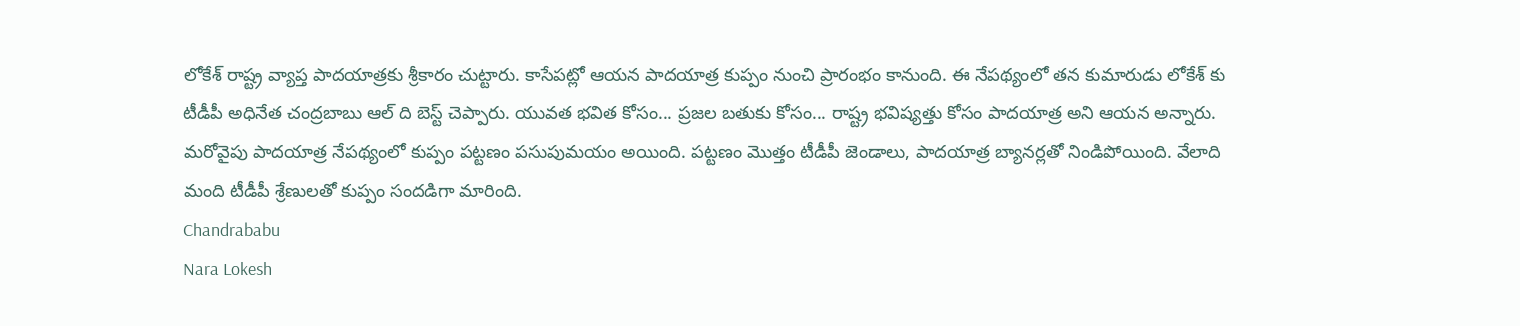లోకేశ్ రాష్ట్ర వ్యాప్త పాదయాత్రకు శ్రీకారం చుట్టారు. కాసేపట్లో ఆయన పాదయాత్ర కుప్పం నుంచి ప్రారంభం కానుంది. ఈ నేపథ్యంలో తన కుమారుడు లోకేశ్ కు టీడీపీ అధినేత చంద్రబాబు ఆల్ ది బెస్ట్ చెప్పారు. యువత భవిత కోసం... ప్రజల బతుకు కోసం... రాష్ట్ర భవిష్యత్తు కోసం పాదయాత్ర అని ఆయన అన్నారు. మరోవైపు పాదయాత్ర నేపథ్యంలో కుప్పం పట్టణం పసుపుమయం అయింది. పట్టణం మొత్తం టీడీపీ జెండాలు, పాదయాత్ర బ్యానర్లతో నిండిపోయింది. వేలాది మంది టీడీపీ శ్రేణులతో కుప్పం సందడిగా మారింది.
Chandrababu
Nara Lokesh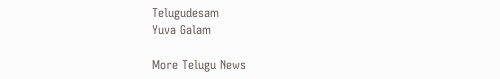Telugudesam
Yuva Galam

More Telugu News